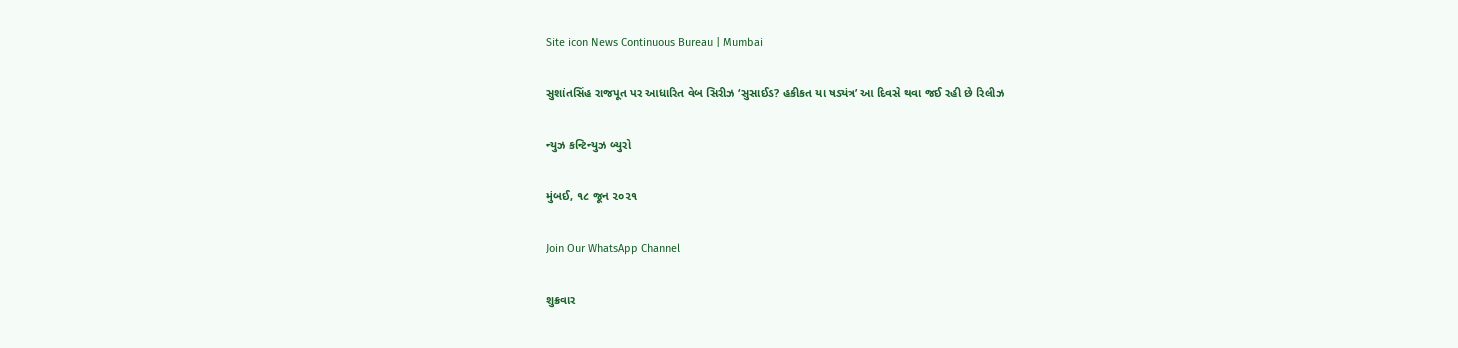Site icon News Continuous Bureau | Mumbai

સુશાંતસિંહ રાજપૂત પર આધારિત વેબ સિરીઝ ‘સુસાઈડ? હકીકત યા ષડ્યંત્ર’ આ દિવસે થવા જઈ રહી છે રિલીઝ

ન્યુઝ કન્ટિન્યુઝ બ્યુરો

મુંબઈ, ૧૮ જૂન ૨૦૨૧

Join Our WhatsApp Channel

શુક્રવાર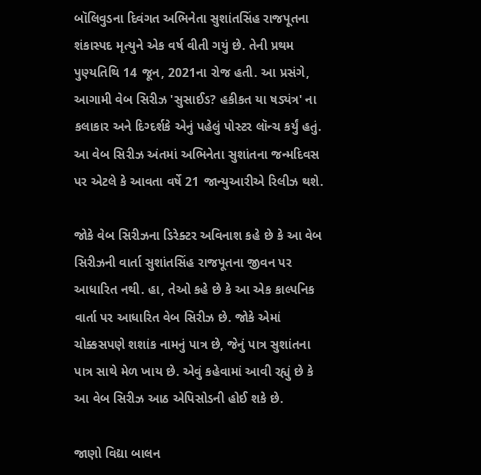બૉલિવુડના દિવંગત અભિનેતા સુશાંતસિંહ રાજપૂતના શંકાસ્પદ મૃત્યુને એક વર્ષ વીતી ગયું છે. તેની પ્રથમ પુણ્યતિથિ 14 જૂન, 2021ના રોજ હતી. આ પ્રસંગે, આગામી વેબ સિરીઝ 'સુસાઈડ? હકીકત યા ષડ્યંત્ર' ના કલાકાર અને દિગ્દર્શકે એનું પહેલું પોસ્ટર લૉન્ચ કર્યું હતું. આ વેબ સિરીઝ અંતમાં અભિનેતા સુશાંતના જન્મદિવસ પર એટલે કે આવતા વર્ષે 21 જાન્યુઆરીએ રિલીઝ થશે.

જોકે વેબ સિરીઝના ડિરેક્ટર અવિનાશ કહે છે કે આ વેબ સિરીઝની વાર્તા સુશાંતસિંહ રાજપૂતના જીવન પર આધારિત નથી. હા, તેઓ કહે છે કે આ એક કાલ્પનિક વાર્તા પર આધારિત વેબ સિરીઝ છે. જોકે એમાં ચોક્કસપણે શશાંક નામનું પાત્ર છે, જેનું પાત્ર સુશાંતના પાત્ર સાથે મેળ ખાય છે. એવું કહેવામાં આવી રહ્યું છે કે આ વેબ સિરીઝ આઠ એપિસોડની હોઈ શકે છે.

જાણો વિદ્યા બાલન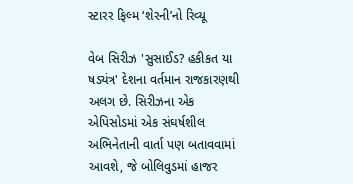સ્ટારર ફિલ્મ ‘શેરની’નો રિવ્યૂ

વેબ સિરીઝ 'સુસાઈડ? હકીકત યા ષડ્યંત્ર' દેશના વર્તમાન રાજકારણથી અલગ છે. સિરીઝના એક એપિસોડમાં એક સંઘર્ષશીલ અભિનેતાની વાર્તા પણ બતાવવામાં આવશે, જે બોલિવુડમાં હાજર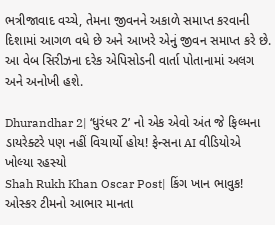ભત્રીજાવાદ વચ્ચે, તેમના જીવનને અકાળે સમાપ્ત કરવાની દિશામાં આગળ વધે છે અને આખરે એનું જીવન સમાપ્ત કરે છે. આ વેબ સિરીઝના દરેક એપિસોડની વાર્તા પોતાનામાં અલગ અને અનોખી હશે.

Dhurandhar 2| ‘ધુરંધર 2’ નો એક એવો અંત જે ફિલ્મના ડાયરેક્ટરે પણ નહીં વિચાર્યો હોય! ફેન્સના AI વીડિયોએ ખોલ્યા રહસ્યો
Shah Rukh Khan Oscar Post| કિંગ ખાન ભાવુક! ઓસ્કર ટીમનો આભાર માનતા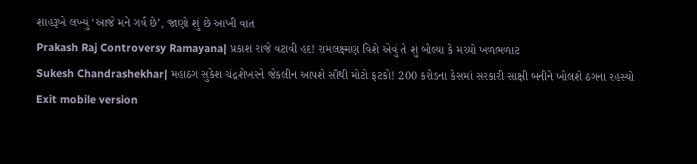શાહરૂખે લખ્યું ‘આજે મને ગર્વ છે’, જાણો શું છે આખી વાત
Prakash Raj Controversy Ramayana| પ્રકાશ રાજે વટાવી હદ! રામલક્ષ્મણ વિશે એવું તે શું બોલ્યા કે મચ્યો ખળભળાટ
Sukesh Chandrashekhar| મહાઠગ સુકેશ ચંદ્રશેખરને જેકલીન આપશે સૌથી મોટો ફટકો! 200 કરોડના કેસમાં સરકારી સાક્ષી બનીને ખોલશે ઠગના રહસ્યો
Exit mobile version